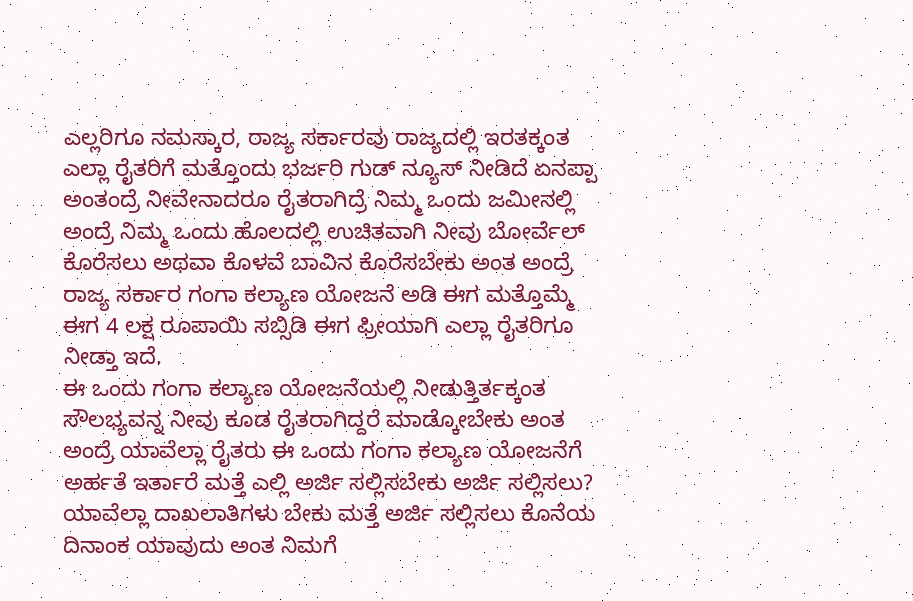ಎಲ್ಲರಿಗೂ ನಮಸ್ಕಾರ, ರಾಜ್ಯ ಸರ್ಕಾರವು ರಾಜ್ಯದಲ್ಲಿ ಇರತಕ್ಕಂತ ಎಲ್ಲಾ ರೈತರಿಗೆ ಮತ್ತೊಂದು ಭರ್ಜರಿ ಗುಡ್ ನ್ಯೂಸ್ ನೀಡಿದೆ ಏನಪ್ಪಾ ಅಂತಂದ್ರೆ ನೀವೇನಾದರೂ ರೈತರಾಗಿದ್ರೆ ನಿಮ್ಮ ಒಂದು ಜಮೀನಲ್ಲಿ ಅಂದ್ರೆ ನಿಮ್ಮ ಒಂದು ಹೊಲದಲ್ಲಿ ಉಚಿತವಾಗಿ ನೀವು ಬೋರ್ವೆಲ್ ಕೊರೆಸಲು ಅಥವಾ ಕೊಳವೆ ಬಾವಿನ ಕೊರೆಸಬೇಕು ಅಂತ ಅಂದ್ರೆ ರಾಜ್ಯ ಸರ್ಕಾರ ಗಂಗಾ ಕಲ್ಯಾಣ ಯೋಜನೆ ಅಡಿ ಈಗ ಮತ್ತೊಮ್ಮೆ ಈಗ 4 ಲಕ್ಷ ರೂಪಾಯಿ ಸಬ್ಸಿಡಿ ಈಗ ಫ್ರೀಯಾಗಿ ಎಲ್ಲಾ ರೈತರಿಗೂ ನೀಡ್ತಾ ಇದೆ.
ಈ ಒಂದು ಗಂಗಾ ಕಲ್ಯಾಣ ಯೋಜನೆಯಲ್ಲಿ ನೀಡುತ್ತಿರ್ತಕ್ಕಂತ ಸೌಲಭ್ಯವನ್ನ ನೀವು ಕೂಡ ರೈತರಾಗಿದ್ದರೆ ಮಾಡ್ಕೋಬೇಕು ಅಂತ ಅಂದ್ರೆ ಯಾವೆಲ್ಲಾ ರೈತರು ಈ ಒಂದು ಗಂಗಾ ಕಲ್ಯಾಣ ಯೋಜನೆಗೆ ಅರ್ಹತೆ ಇರ್ತಾರೆ ಮತ್ತೆ ಎಲ್ಲಿ ಅರ್ಜಿ ಸಲ್ಲಿಸಬೇಕು ಅರ್ಜಿ ಸಲ್ಲಿಸಲು? ಯಾವೆಲ್ಲಾ ದಾಖಲಾತಿಗಳು ಬೇಕು ಮತ್ತೆ ಅರ್ಜಿ ಸಲ್ಲಿಸಲು ಕೊನೆಯ ದಿನಾಂಕ ಯಾವುದು ಅಂತ ನಿಮಗೆ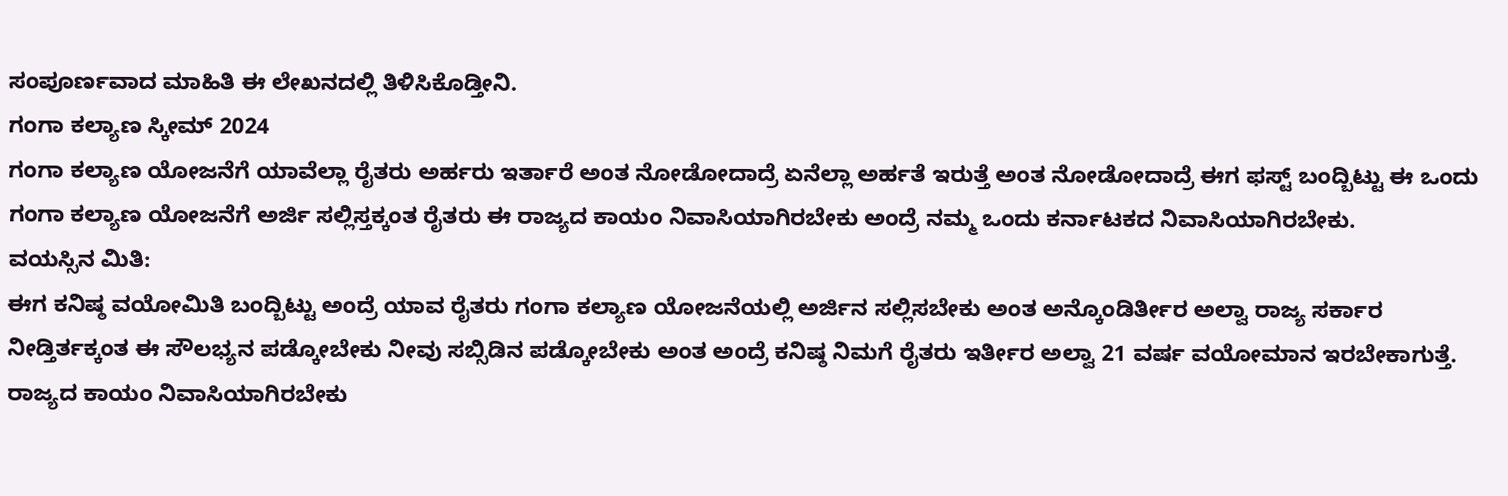ಸಂಪೂರ್ಣವಾದ ಮಾಹಿತಿ ಈ ಲೇಖನದಲ್ಲಿ ತಿಳಿಸಿಕೊಡ್ತೀನಿ.
ಗಂಗಾ ಕಲ್ಯಾಣ ಸ್ಕೀಮ್ 2024
ಗಂಗಾ ಕಲ್ಯಾಣ ಯೋಜನೆಗೆ ಯಾವೆಲ್ಲಾ ರೈತರು ಅರ್ಹರು ಇರ್ತಾರೆ ಅಂತ ನೋಡೋದಾದ್ರೆ ಏನೆಲ್ಲಾ ಅರ್ಹತೆ ಇರುತ್ತೆ ಅಂತ ನೋಡೋದಾದ್ರೆ ಈಗ ಫಸ್ಟ್ ಬಂದ್ಬಿಟ್ಟು ಈ ಒಂದು ಗಂಗಾ ಕಲ್ಯಾಣ ಯೋಜನೆಗೆ ಅರ್ಜಿ ಸಲ್ಲಿಸ್ತಕ್ಕಂತ ರೈತರು ಈ ರಾಜ್ಯದ ಕಾಯಂ ನಿವಾಸಿಯಾಗಿರಬೇಕು ಅಂದ್ರೆ ನಮ್ಮ ಒಂದು ಕರ್ನಾಟಕದ ನಿವಾಸಿಯಾಗಿರಬೇಕು.
ವಯಸ್ಸಿನ ಮಿತಿ:
ಈಗ ಕನಿಷ್ಠ ವಯೋಮಿತಿ ಬಂದ್ಬಿಟ್ಟು ಅಂದ್ರೆ ಯಾವ ರೈತರು ಗಂಗಾ ಕಲ್ಯಾಣ ಯೋಜನೆಯಲ್ಲಿ ಅರ್ಜಿನ ಸಲ್ಲಿಸಬೇಕು ಅಂತ ಅನ್ಕೊಂಡಿರ್ತೀರ ಅಲ್ವಾ ರಾಜ್ಯ ಸರ್ಕಾರ ನೀಡ್ತಿರ್ತಕ್ಕಂತ ಈ ಸೌಲಭ್ಯನ ಪಡ್ಕೋಬೇಕು ನೀವು ಸಬ್ಸಿಡಿನ ಪಡ್ಕೋಬೇಕು ಅಂತ ಅಂದ್ರೆ ಕನಿಷ್ಠ ನಿಮಗೆ ರೈತರು ಇರ್ತೀರ ಅಲ್ವಾ 21 ವರ್ಷ ವಯೋಮಾನ ಇರಬೇಕಾಗುತ್ತೆ.
ರಾಜ್ಯದ ಕಾಯಂ ನಿವಾಸಿಯಾಗಿರಬೇಕು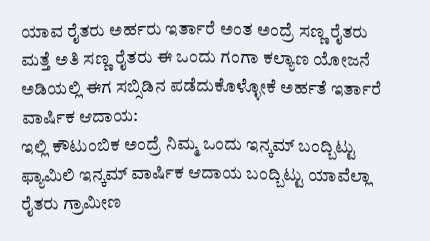ಯಾವ ರೈತರು ಅರ್ಹರು ಇರ್ತಾರೆ ಅಂತ ಅಂದ್ರೆ ಸಣ್ಣ ರೈತರು ಮತ್ತೆ ಅತಿ ಸಣ್ಣ ರೈತರು ಈ ಒಂದು ಗಂಗಾ ಕಲ್ಯಾಣ ಯೋಜನೆ ಅಡಿಯಲ್ಲಿ ಈಗ ಸಬ್ಸಿಡಿನ ಪಡೆದುಕೊಳ್ಳೋಕೆ ಅರ್ಹತೆ ಇರ್ತಾರೆ
ವಾರ್ಷಿಕ ಆದಾಯ:
ಇಲ್ಲಿ ಕೌಟುಂಬಿಕ ಅಂದ್ರೆ ನಿಮ್ಮ ಒಂದು ಇನ್ಕಮ್ ಬಂದ್ಬಿಟ್ಟು ಫ್ಯಾಮಿಲಿ ಇನ್ಕಮ್ ವಾರ್ಷಿಕ ಆದಾಯ ಬಂದ್ಬಿಟ್ಟು ಯಾವೆಲ್ಲಾ ರೈತರು ಗ್ರಾಮೀಣ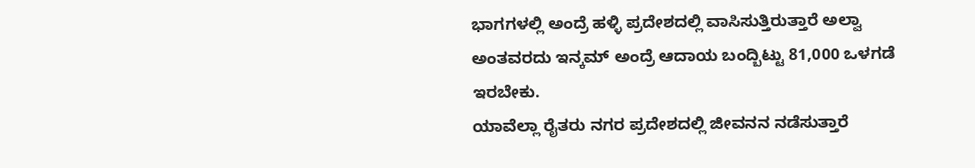ಭಾಗಗಳಲ್ಲಿ ಅಂದ್ರೆ ಹಳ್ಳಿ ಪ್ರದೇಶದಲ್ಲಿ ವಾಸಿಸುತ್ತಿರುತ್ತಾರೆ ಅಲ್ವಾ ಅಂತವರದು ಇನ್ಕಮ್ ಅಂದ್ರೆ ಆದಾಯ ಬಂದ್ಬಿಟ್ಟು 81,000 ಒಳಗಡೆ ಇರಬೇಕು.
ಯಾವೆಲ್ಲಾ ರೈತರು ನಗರ ಪ್ರದೇಶದಲ್ಲಿ ಜೀವನನ ನಡೆಸುತ್ತಾರೆ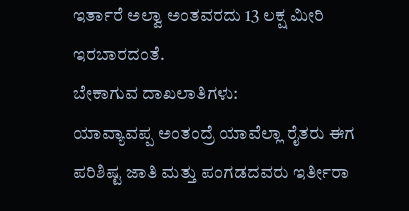ಇರ್ತಾರೆ ಅಲ್ವಾ ಅಂತವರದು 13 ಲಕ್ಷ ಮೀರಿ ಇರಬಾರದಂತೆ.
ಬೇಕಾಗುವ ದಾಖಲಾತಿಗಳು:
ಯಾವ್ಯಾವಪ್ಪ ಅಂತಂದ್ರೆ ಯಾವೆಲ್ಲಾ ರೈತರು ಈಗ ಪರಿಶಿಷ್ಟ ಜಾತಿ ಮತ್ತು ಪಂಗಡದವರು ಇರ್ತೀರಾ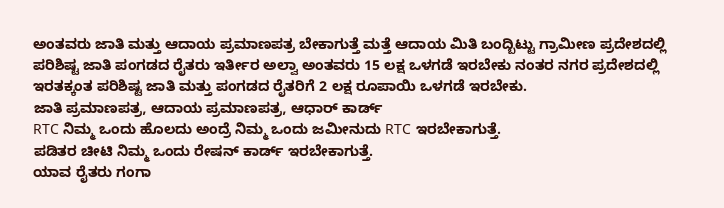ಅಂತವರು ಜಾತಿ ಮತ್ತು ಆದಾಯ ಪ್ರಮಾಣಪತ್ರ ಬೇಕಾಗುತ್ತೆ ಮತ್ತೆ ಆದಾಯ ಮಿತಿ ಬಂದ್ಬಿಟ್ಟು ಗ್ರಾಮೀಣ ಪ್ರದೇಶದಲ್ಲಿ ಪರಿಶಿಷ್ಟ ಜಾತಿ ಪಂಗಡದ ರೈತರು ಇರ್ತೀರ ಅಲ್ವಾ ಅಂತವರು 15 ಲಕ್ಷ ಒಳಗಡೆ ಇರಬೇಕು ನಂತರ ನಗರ ಪ್ರದೇಶದಲ್ಲಿ ಇರತಕ್ಕಂತ ಪರಿಶಿಷ್ಟ ಜಾತಿ ಮತ್ತು ಪಂಗಡದ ರೈತರಿಗೆ 2 ಲಕ್ಷ ರೂಪಾಯಿ ಒಳಗಡೆ ಇರಬೇಕು.
ಜಾತಿ ಪ್ರಮಾಣಪತ್ರ, ಆದಾಯ ಪ್ರಮಾಣಪತ್ರ, ಆಧಾರ್ ಕಾರ್ಡ್
RTC ನಿಮ್ಮ ಒಂದು ಹೊಲದು ಅಂದ್ರೆ ನಿಮ್ಮ ಒಂದು ಜಮೀನುದು RTC ಇರಬೇಕಾಗುತ್ತೆ.
ಪಡಿತರ ಚೀಟಿ ನಿಮ್ಮ ಒಂದು ರೇಷನ್ ಕಾರ್ಡ್ ಇರಬೇಕಾಗುತ್ತೆ.
ಯಾವ ರೈತರು ಗಂಗಾ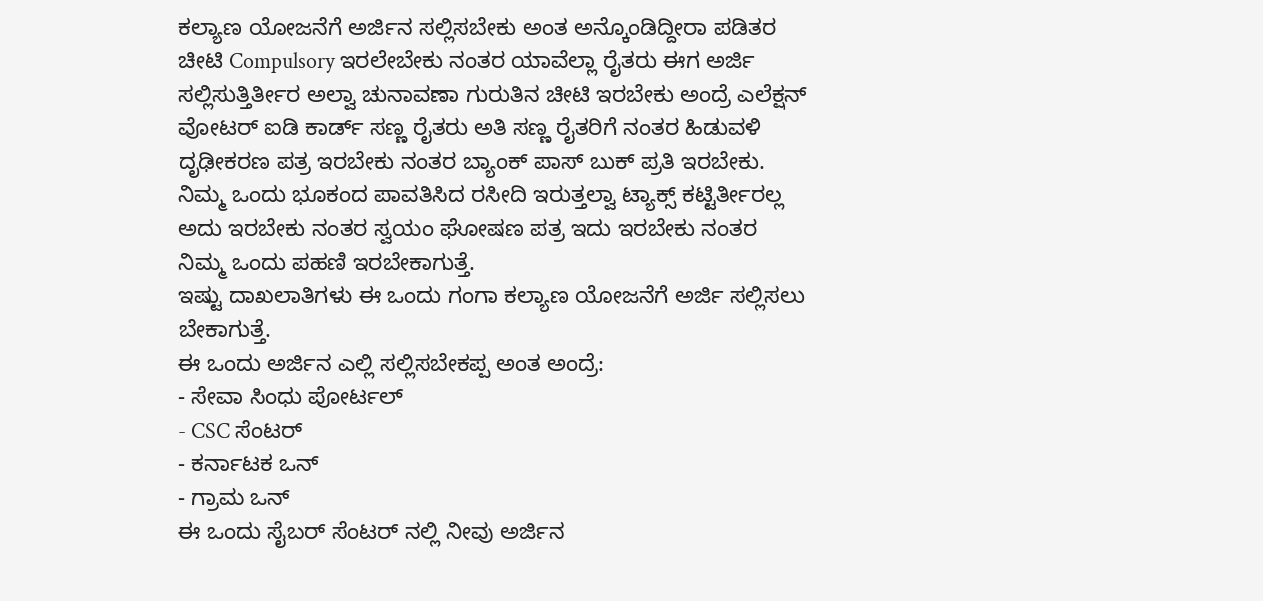ಕಲ್ಯಾಣ ಯೋಜನೆಗೆ ಅರ್ಜಿನ ಸಲ್ಲಿಸಬೇಕು ಅಂತ ಅನ್ಕೊಂಡಿದ್ದೀರಾ ಪಡಿತರ ಚೀಟಿ Compulsory ಇರಲೇಬೇಕು ನಂತರ ಯಾವೆಲ್ಲಾ ರೈತರು ಈಗ ಅರ್ಜಿ ಸಲ್ಲಿಸುತ್ತಿರ್ತೀರ ಅಲ್ವಾ ಚುನಾವಣಾ ಗುರುತಿನ ಚೀಟಿ ಇರಬೇಕು ಅಂದ್ರೆ ಎಲೆಕ್ಷನ್ ವೋಟರ್ ಐಡಿ ಕಾರ್ಡ್ ಸಣ್ಣ ರೈತರು ಅತಿ ಸಣ್ಣ ರೈತರಿಗೆ ನಂತರ ಹಿಡುವಳಿ ದೃಢೀಕರಣ ಪತ್ರ ಇರಬೇಕು ನಂತರ ಬ್ಯಾಂಕ್ ಪಾಸ್ ಬುಕ್ ಪ್ರತಿ ಇರಬೇಕು.
ನಿಮ್ಮ ಒಂದು ಭೂಕಂದ ಪಾವತಿಸಿದ ರಸೀದಿ ಇರುತ್ತಲ್ವಾ ಟ್ಯಾಕ್ಸ್ ಕಟ್ಟಿರ್ತೀರಲ್ಲ ಅದು ಇರಬೇಕು ನಂತರ ಸ್ವಯಂ ಘೋಷಣ ಪತ್ರ ಇದು ಇರಬೇಕು ನಂತರ ನಿಮ್ಮ ಒಂದು ಪಹಣಿ ಇರಬೇಕಾಗುತ್ತೆ.
ಇಷ್ಟು ದಾಖಲಾತಿಗಳು ಈ ಒಂದು ಗಂಗಾ ಕಲ್ಯಾಣ ಯೋಜನೆಗೆ ಅರ್ಜಿ ಸಲ್ಲಿಸಲು ಬೇಕಾಗುತ್ತೆ.
ಈ ಒಂದು ಅರ್ಜಿನ ಎಲ್ಲಿ ಸಲ್ಲಿಸಬೇಕಪ್ಪ ಅಂತ ಅಂದ್ರೆ:
- ಸೇವಾ ಸಿಂಧು ಪೋರ್ಟಲ್
- CSC ಸೆಂಟರ್
- ಕರ್ನಾಟಕ ಒನ್
- ಗ್ರಾಮ ಒನ್
ಈ ಒಂದು ಸೈಬರ್ ಸೆಂಟರ್ ನಲ್ಲಿ ನೀವು ಅರ್ಜಿನ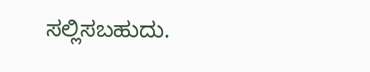ಸಲ್ಲಿಸಬಹುದು.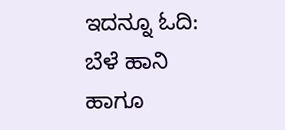ಇದನ್ನೂ ಓದಿ: ಬೆಳೆ ಹಾನಿ ಹಾಗೂ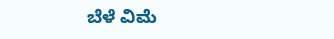ಬೆಳೆ ವಿಮೆ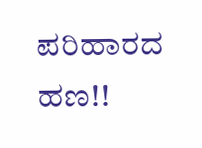ಪರಿಹಾರದ ಹಣ!!